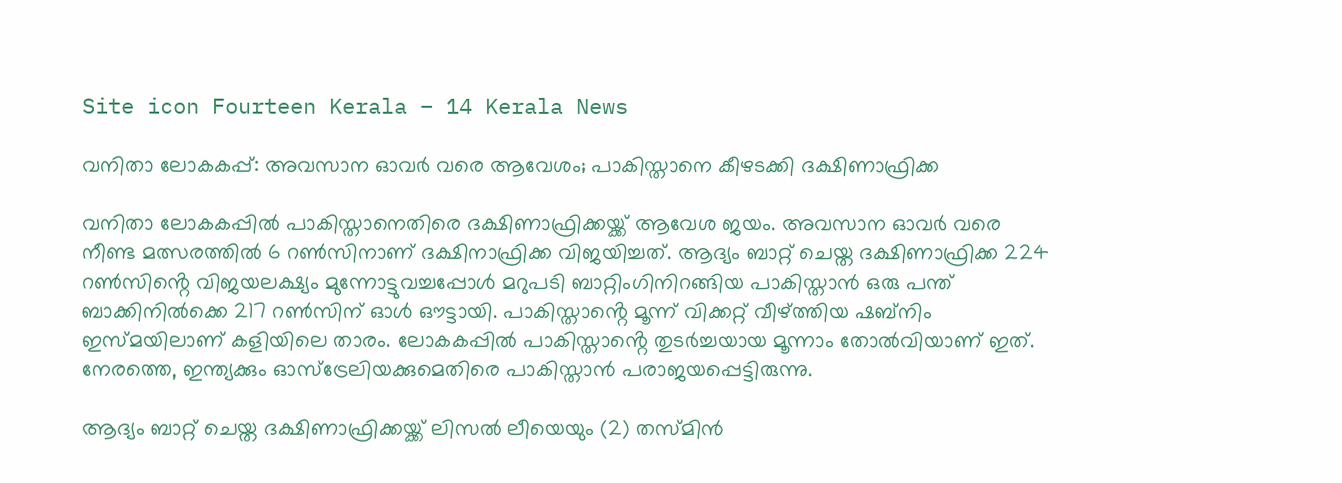Site icon Fourteen Kerala – 14 Kerala News

വനിതാ ലോകകപ്പ്: അവസാന ഓവർ വരെ ആവേശം; പാകിസ്താനെ കീഴടക്കി ദക്ഷിണാഫ്രിക്ക

വനിതാ ലോകകപ്പിൽ പാകിസ്താനെതിരെ ദക്ഷിണാഫ്രിക്കയ്ക്ക് ആവേശ ജയം. അവസാന ഓവർ വരെ നീണ്ട മത്സരത്തിൽ 6 റൺസിനാണ് ദക്ഷിനാഫ്രിക്ക വിജയിച്ചത്. ആദ്യം ബാറ്റ് ചെയ്ത ദക്ഷിണാഫ്രിക്ക 224 റൺസിൻ്റെ വിജയലക്ഷ്യം മുന്നോട്ടുവച്ചപ്പോൾ മറുപടി ബാറ്റിംഗിനിറങ്ങിയ പാകിസ്താൻ ഒരു പന്ത് ബാക്കിനിൽക്കെ 217 റൺസിന് ഓൾ ഔട്ടായി. പാകിസ്താൻ്റെ മൂന്ന് വിക്കറ്റ് വീഴ്ത്തിയ ഷബ്നിം ഇസ്മയിലാണ് കളിയിലെ താരം. ലോകകപ്പിൽ പാകിസ്താൻ്റെ തുടർച്ചയായ മൂന്നാം തോൽവിയാണ് ഇത്. നേരത്തെ, ഇന്ത്യക്കും ഓസ്ട്രേലിയക്കുമെതിരെ പാകിസ്താൻ പരാജയപ്പെട്ടിരുന്നു.

ആദ്യം ബാറ്റ് ചെയ്ത ദക്ഷിണാഫ്രിക്കയ്ക്ക് ലിസൽ ലീയെയും (2) തസ്മിൻ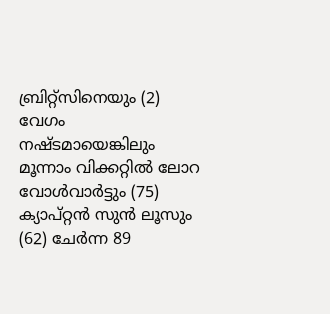ബ്രിറ്റ്സിനെയും (2) വേഗം നഷ്ടമായെങ്കിലും മൂന്നാം വിക്കറ്റിൽ ലോറ വോൾവാർട്ടും (75) ക്യാപ്റ്റൻ സുൻ ലൂസും (62) ചേർന്ന 89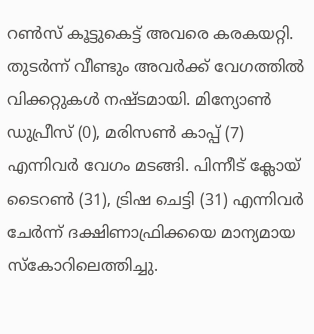റൺസ് കൂട്ടുകെട്ട് അവരെ കരകയറ്റി. തുടർന്ന് വീണ്ടും അവർക്ക് വേഗത്തിൽ വിക്കറ്റുകൾ നഷ്ടമായി. മിന്യോൺ ഡുപ്രീസ് (0), മരിസൺ കാപ്പ് (7) എന്നിവർ വേഗം മടങ്ങി. പിന്നീട് ക്ലോയ് ടൈറൺ (31), ട്രിഷ ചെട്ടി (31) എന്നിവർ ചേർന്ന് ദക്ഷിണാഫ്രിക്കയെ മാന്യമായ സ്കോറിലെത്തിച്ചു.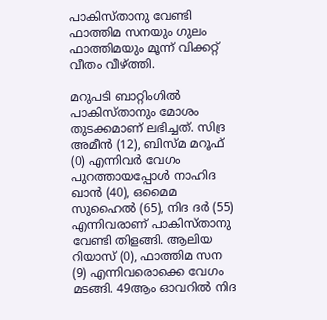പാകിസ്താനു വേണ്ടി ഫാത്തിമ സനയും ഗുലം ഫാത്തിമയും മൂന്ന് വിക്കറ്റ് വീതം വീഴ്ത്തി.

മറുപടി ബാറ്റിംഗിൽ പാകിസ്താനും മോശം തുടക്കമാണ് ലഭിച്ചത്. സിദ്ര അമീൻ (12), ബിസ്മ മറൂഫ് (0) എന്നിവർ വേഗം പുറത്തായപ്പോൾ നാഹിദ ഖാൻ (40), ഒമൈമ സുഹൈൽ (65), നിദ ദർ (55) എന്നിവരാണ് പാകിസ്താനു വേണ്ടി തിളങ്ങി. ആലിയ റിയാസ് (0), ഫാത്തിമ സന (9) എന്നിവരൊക്കെ വേഗം മടങ്ങി. 49ആം ഓവറിൽ നിദ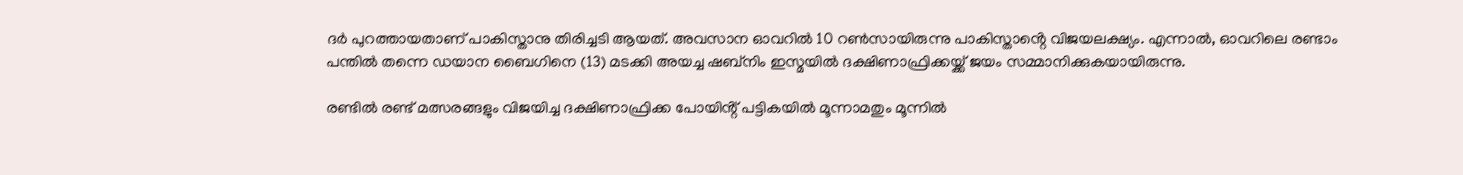ദർ പുറത്തായതാണ് പാകിസ്താനു തിരിച്ചടി ആയത്. അവസാന ഓവറിൽ 10 റൺസായിരുന്നു പാകിസ്താൻ്റെ വിജയലക്ഷ്യം. എന്നാൽ, ഓവറിലെ രണ്ടാം പന്തിൽ തന്നെ ഡയാന ബൈഗിനെ (13) മടക്കി അയച്ച ഷബ്നിം ഇസ്മയിൽ ദക്ഷിണാഫ്രിക്കയ്ക്ക് ജയം സമ്മാനിക്കുകയായിരുന്നു.

രണ്ടിൽ രണ്ട് മത്സരങ്ങളും വിജയിച്ച ദക്ഷിണാഫ്രിക്ക പോയിൻ്റ് പട്ടികയിൽ മൂന്നാമതും മൂന്നിൽ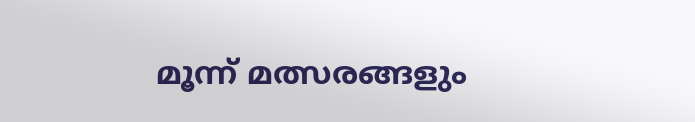മൂന്ന് മത്സരങ്ങളും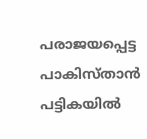പരാജയപ്പെട്ട പാകിസ്താൻ പട്ടികയിൽ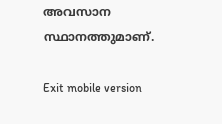അവസാന സ്ഥാനത്തുമാണ്.

Exit mobile version